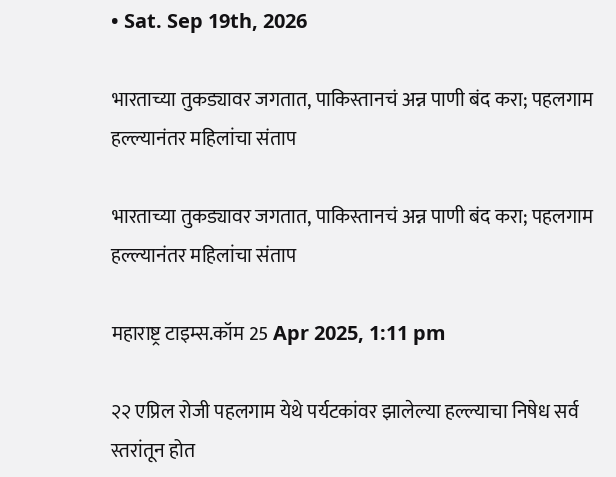• Sat. Sep 19th, 2026

भारताच्या तुकड्यावर जगतात, पाकिस्तानचं अन्न पाणी बंद करा; पहलगाम हल्ल्यानंतर महिलांचा संताप

भारताच्या तुकड्यावर जगतात, पाकिस्तानचं अन्न पाणी बंद करा; पहलगाम हल्ल्यानंतर महिलांचा संताप

महाराष्ट्र टाइम्स.कॉम 25 Apr 2025, 1:11 pm

२२ एप्रिल रोजी पहलगाम येथे पर्यटकांवर झालेल्या हल्ल्याचा निषेध सर्व स्तरांतून होत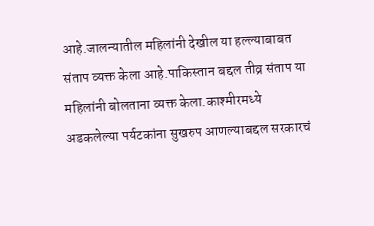आहे.जालन्यातील महिलांनी देखील या हल्ल्याबाबत संताप व्यक्त केला आहे.पाकिस्तान बद्दल तीव्र संताप या महिलांनी बोलताना व्यक्त केला.काश्मीरमध्ये अडकलेल्या पर्यटकांना सुखरुप आणल्याबद्दल सरकारचं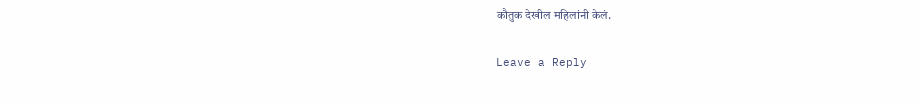कौतुक देखील महिलांनी केलं.

Leave a Reply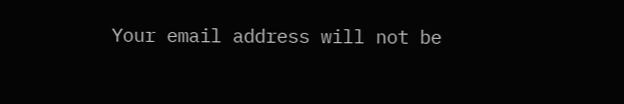Your email address will not be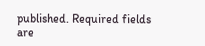published. Required fields are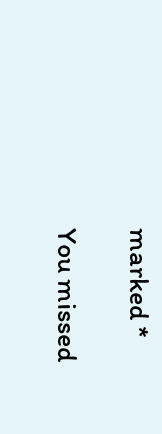marked *

You missed